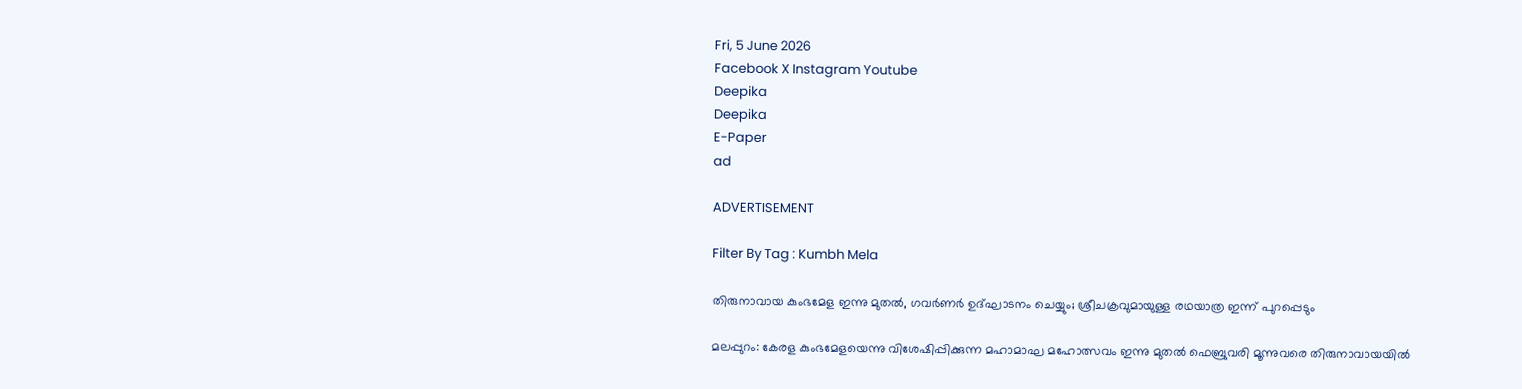Fri, 5 June 2026
Facebook X Instagram Youtube
Deepika
Deepika
E-Paper
ad

ADVERTISEMENT

Filter By Tag : Kumbh Mela

തിരുനാവായ കുംഭമേള ഇന്നു മുതൽ, ഗവർണർ ഉദ്ഘാടനം ചെയ്യും; ശ്രീചക്രവുമായുള്ള രഥയാത്ര ഇന്ന് പുറപ്പെടും

മലപ്പുറം: കേരള കുംഭമേളയെന്നു വിശേഷിപ്പിക്കുന്ന മഹാമാഘ മഹോത്സവം ഇന്നു മുതൽ ഫെബ്രുവരി മൂന്നുവരെ തിരുനാവായയിൽ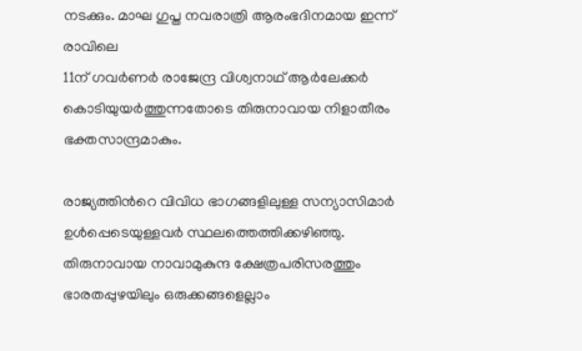നടക്കും. മാഘ ഗുപ്ത നവരാത്രി ആരംഭദിനമായ ഇന്ന് രാവിലെ
11ന് ഗവർണർ രാജേന്ദ്ര വിശ്വനാഥ് ആർലേക്കർ കൊടിയുയർത്തുന്നതോടെ തിരുനാവായ നിളാതീരം ഭക്തസാന്ദ്രമാകും.

രാജ്യത്തിന്‍റെ വിവിധ ഭാഗങ്ങളിലുള്ള സന്യാസിമാർ ഉൾപ്പെടെയുള്ളവർ സ്ഥലത്തെത്തിക്കഴിഞ്ഞു. തിരുനാവായ നാവാമുകുന്ദ ക്ഷേത്രപരിസരത്തും ഭാരതപ്പുഴയിലും ഒരുക്കങ്ങളെല്ലാം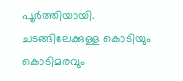പൂർത്തിയായി. ചടങ്ങിലേക്കുള്ള കൊടിയും കൊടിമരവും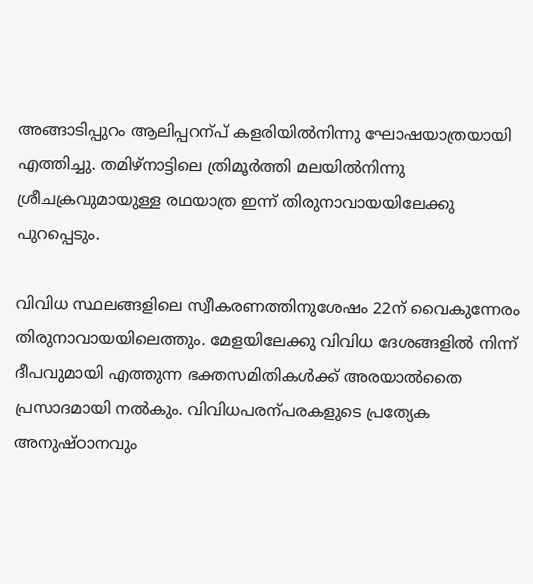അങ്ങാടിപ്പുറം ആലിപ്പറന്പ് കളരിയിൽനിന്നു ഘോഷയാത്രയായി എത്തിച്ചു. തമിഴ്നാട്ടിലെ ത്രിമൂർത്തി മലയിൽനിന്നു ശ്രീചക്രവുമായുള്ള രഥയാത്ര ഇന്ന് തിരുനാവായയിലേക്കു പുറപ്പെടും.

വിവിധ സ്ഥലങ്ങളിലെ സ്വീകരണത്തിനുശേഷം 22ന് വൈകുന്നേരം തിരുനാവായയിലെത്തും. മേളയിലേക്കു വിവിധ ദേശങ്ങളിൽ നിന്ന് ദീപവുമായി എത്തുന്ന ഭക്തസമിതികൾക്ക് അരയാൽതൈ പ്രസാദമായി നൽകും. വിവിധപരന്പരകളുടെ പ്രത്യേക അനുഷ്ഠാനവും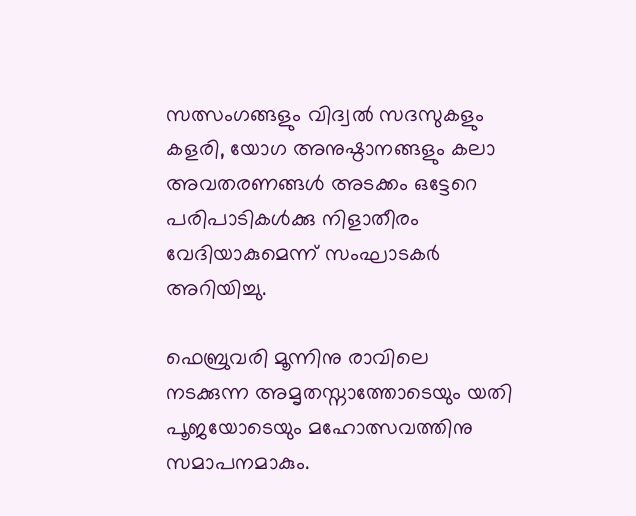സത്സംഗങ്ങളും വിദ്വൽ സദസുകളും കളരി, യോഗ അനുഷ്ഠാനങ്ങളും കലാ അവതരണങ്ങൾ അടക്കം ഒട്ടേറെ പരിപാടികൾക്കു നിളാതീരം വേദിയാകുമെന്ന് സംഘാടകർ അറിയിച്ചു.

ഫെബ്രുവരി മൂന്നിനു രാവിലെ നടക്കുന്ന അമൃതസ്നാത്തോടെയും യതി പൂജയോടെയും മഹോത്സവത്തിനു സമാപനമാകും.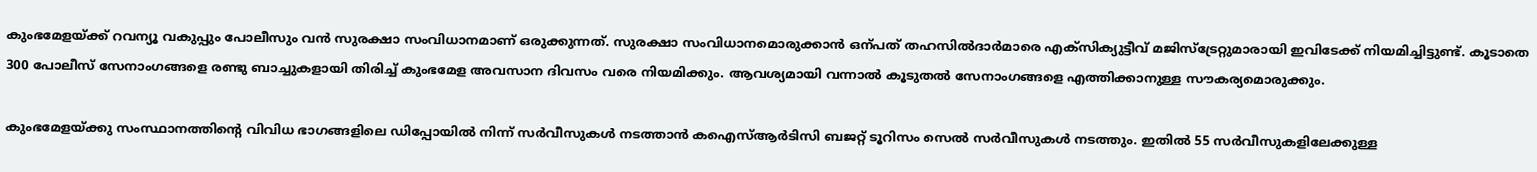കുംഭമേളയ്ക്ക് റവന്യൂ വകുപ്പും പോലീസും വൻ സുരക്ഷാ സംവിധാനമാണ് ഒരുക്കുന്നത്. സുരക്ഷാ സംവിധാനമൊരുക്കാൻ ഒന്പത് തഹസിൽദാർമാരെ എക്സിക്യുട്ടീവ് മജിസ്ട്രേറ്റുമാരായി ഇവിടേക്ക് നിയമിച്ചിട്ടുണ്ട്. കൂടാതെ 300 പോലീസ് സേനാംഗങ്ങളെ രണ്ടു ബാച്ചുകളായി തിരിച്ച് കുംഭമേള അവസാന ദിവസം വരെ നിയമിക്കും. ആവശ്യമായി വന്നാൽ കൂടുതൽ സേനാംഗങ്ങളെ എത്തിക്കാനുള്ള സൗകര്യമൊരുക്കും.

കുംഭമേളയ്ക്കു സംസ്ഥാനത്തിന്‍റെ വിവിധ ഭാഗങ്ങളിലെ ഡിപ്പോയിൽ നിന്ന് സർവീസുകൾ നടത്താൻ കഐസ്ആർടിസി ബജറ്റ് ടൂറിസം സെൽ സർവീസുകൾ നടത്തും. ഇതിൽ 55 സർവീസുകളിലേക്കുള്ള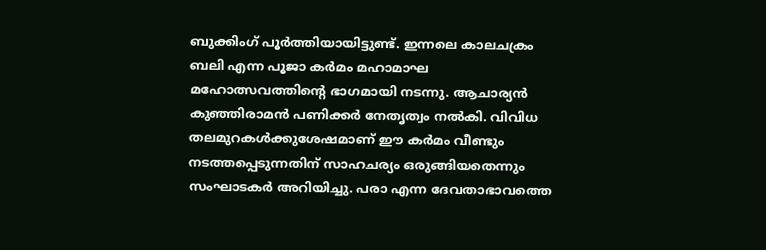ബുക്കിംഗ് പൂർത്തിയായിട്ടുണ്ട്. ഇന്നലെ കാലചക്രം ബലി എന്ന പൂജാ കർമം മഹാമാഘ മഹോത്സവത്തിന്‍റെ ഭാഗമായി നടന്നു. ആചാര്യൻ കുഞ്ഞിരാമൻ പണിക്കർ നേതൃത്വം നൽകി. വിവിധ തലമുറകൾക്കുശേഷമാണ് ഈ കർമം വീണ്ടും നടത്തപ്പെടുന്നതിന് സാഹചര്യം ഒരുങ്ങിയതെന്നും സംഘാടകർ അറിയിച്ചു. പരാ എന്ന ദേവതാഭാവത്തെ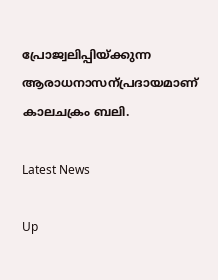പ്രോജ്വലിപ്പിയ്ക്കുന്ന ആരാധനാസന്പ്രദായമാണ് കാലചക്രം ബലി.

Latest News

Up